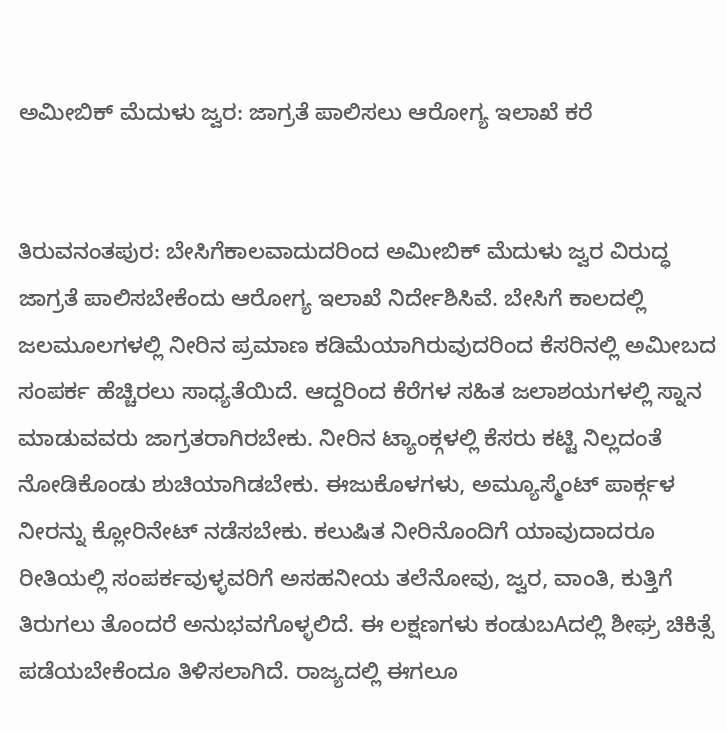ಅಮೀಬಿಕ್ ಮೆದುಳು ಜ್ವರ: ಜಾಗ್ರತೆ ಪಾಲಿಸಲು ಆರೋಗ್ಯ ಇಲಾಖೆ ಕರೆ


ತಿರುವನಂತಪುರ: ಬೇಸಿಗೆಕಾಲವಾದುದರಿಂದ ಅಮೀಬಿಕ್ ಮೆದುಳು ಜ್ವರ ವಿರುದ್ಧ ಜಾಗ್ರತೆ ಪಾಲಿಸಬೇಕೆಂದು ಆರೋಗ್ಯ ಇಲಾಖೆ ನಿರ್ದೇಶಿಸಿವೆ. ಬೇಸಿಗೆ ಕಾಲದಲ್ಲಿ ಜಲಮೂಲಗಳಲ್ಲಿ ನೀರಿನ ಪ್ರಮಾಣ ಕಡಿಮೆಯಾಗಿರುವುದರಿಂದ ಕೆಸರಿನಲ್ಲಿ ಅಮೀಬದ ಸಂಪರ್ಕ ಹೆಚ್ಚಿರಲು ಸಾಧ್ಯತೆಯಿದೆ. ಆದ್ದರಿಂದ ಕೆರೆಗಳ ಸಹಿತ ಜಲಾಶಯಗಳಲ್ಲಿ ಸ್ನಾನ ಮಾಡುವವರು ಜಾಗ್ರತರಾಗಿರಬೇಕು. ನೀರಿನ ಟ್ಯಾಂಕ್ಗಳಲ್ಲಿ ಕೆಸರು ಕಟ್ಟಿ ನಿಲ್ಲದಂತೆ ನೋಡಿಕೊಂಡು ಶುಚಿಯಾಗಿಡಬೇಕು. ಈಜುಕೊಳಗಳು, ಅಮ್ಯೂಸ್ಮೆಂಟ್ ಪಾರ್ಕ್ಗಳ ನೀರನ್ನು ಕ್ಲೋರಿನೇಟ್ ನಡೆಸಬೇಕು. ಕಲುಷಿತ ನೀರಿನೊಂದಿಗೆ ಯಾವುದಾದರೂ ರೀತಿಯಲ್ಲಿ ಸಂಪರ್ಕವುಳ್ಳವರಿಗೆ ಅಸಹನೀಯ ತಲೆನೋವು, ಜ್ವರ, ವಾಂತಿ, ಕುತ್ತಿಗೆ ತಿರುಗಲು ತೊಂದರೆ ಅನುಭವಗೊಳ್ಳಲಿದೆ. ಈ ಲಕ್ಷಣಗಳು ಕಂಡುಬAದಲ್ಲಿ ಶೀಘ್ರ ಚಿಕಿತ್ಸೆ ಪಡೆಯಬೇಕೆಂದೂ ತಿಳಿಸಲಾಗಿದೆ. ರಾಜ್ಯದಲ್ಲಿ ಈಗಲೂ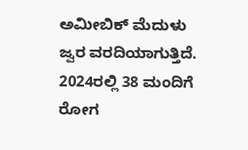ಅಮೀಬಿಕ್ ಮೆದುಳು ಜ್ವರ ವರದಿಯಾಗುತ್ತಿದೆ. 2024ರಲ್ಲಿ 38 ಮಂದಿಗೆ ರೋಗ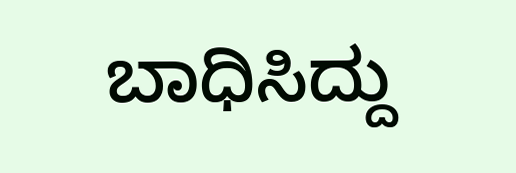ಬಾಧಿಸಿದ್ದು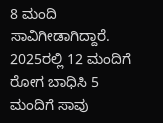8 ಮಂದಿ ಸಾವಿಗೀಡಾಗಿದ್ದಾರೆ. 2025ರಲ್ಲಿ 12 ಮಂದಿಗೆ ರೋಗ ಬಾಧಿಸಿ 5 ಮಂದಿಗೆ ಸಾವು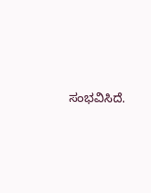ಸಂಭವಿಸಿದೆ.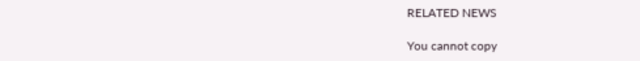RELATED NEWS

You cannot copy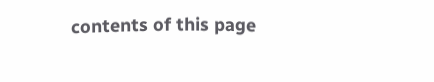contents of this page